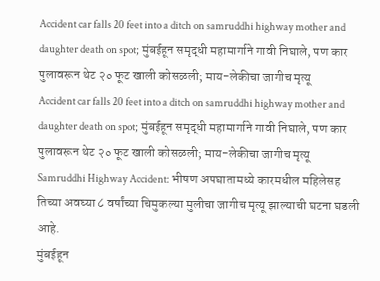Accident car falls 20 feet into a ditch on samruddhi highway mother and daughter death on spot; मुंबईहून समृद्धी महामार्गाने गावी निघाले, पण कार पुलावरून थेट २० फूट खाली कोसळली; माय-लेकीचा जागीच मृत्यू
Accident car falls 20 feet into a ditch on samruddhi highway mother and daughter death on spot; मुंबईहून समृद्धी महामार्गाने गावी निघाले, पण कार पुलावरून थेट २० फूट खाली कोसळली; माय-लेकीचा जागीच मृत्यू
Samruddhi Highway Accident: भीषण अपघातामध्ये कारमधील महिलेसह तिच्या अवघ्या ८ वर्षांच्या चिमुकल्या मुलीचा जागीच मृत्यू झाल्याची घटना घडली आहे.
मुंबईहून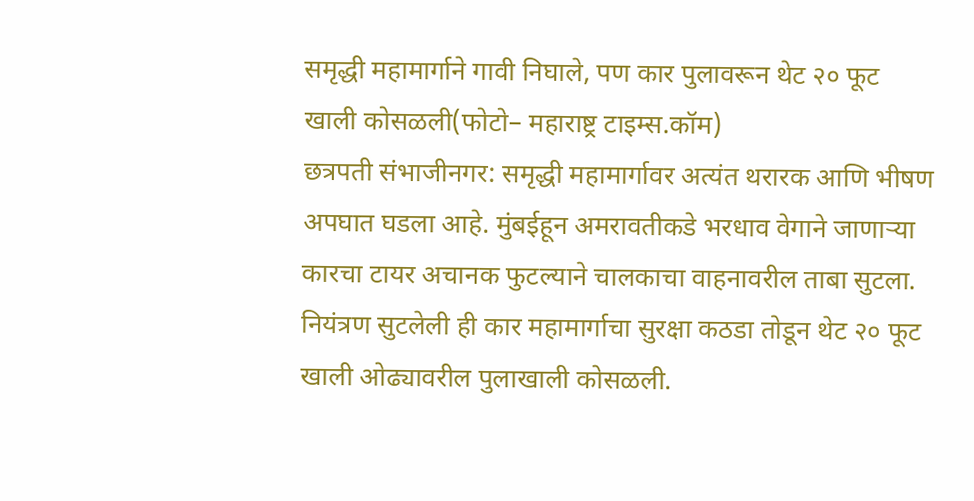समृद्धी महामार्गाने गावी निघाले, पण कार पुलावरून थेट २० फूट खाली कोसळली(फोटो– महाराष्ट्र टाइम्स.कॉम)
छत्रपती संभाजीनगर: समृद्धी महामार्गावर अत्यंत थरारक आणि भीषण अपघात घडला आहे. मुंबईहून अमरावतीकडे भरधाव वेगाने जाणाऱ्या कारचा टायर अचानक फुटल्याने चालकाचा वाहनावरील ताबा सुटला. नियंत्रण सुटलेली ही कार महामार्गाचा सुरक्षा कठडा तोडून थेट २० फूट खाली ओढ्यावरील पुलाखाली कोसळली.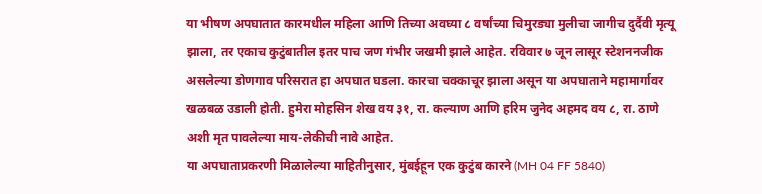या भीषण अपघातात कारमधील महिला आणि तिच्या अवघ्या ८ वर्षांच्या चिमुरड्या मुलीचा जागीच दुर्दैवी मृत्यू झाला, तर एकाच कुटुंबातील इतर पाच जण गंभीर जखमी झाले आहेत. रविवार ७ जून लासूर स्टेशननजीक असलेल्या डोणगाव परिसरात हा अपघात घडला. कारचा चक्काचूर झाला असून या अपघाताने महामार्गावर खळबळ उडाली होती. हुमेरा मोहसिन शेख वय ३१, रा. कल्याण आणि हरिम जुनेद अहमद वय ८, रा. ठाणे अशी मृत पावलेल्या माय-लेकीची नावे आहेत.
या अपघाताप्रकरणी मिळालेल्या माहितीनुसार, मुंबईहून एक कुटुंब कारने (MH 04 FF 5840)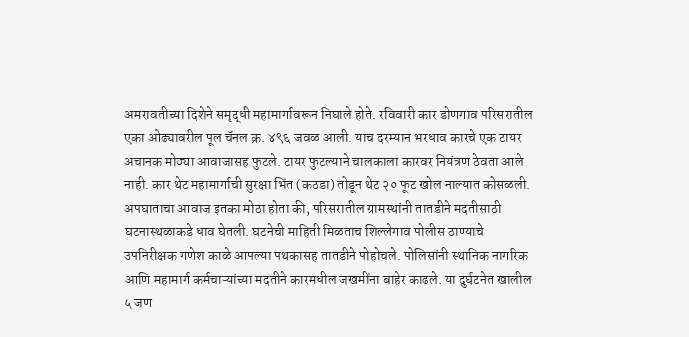अमरावतीच्या दिशेने समृद्धी महामार्गावरून निघाले होते. रविवारी कार डोणगाव परिसरातील एका ओढ्यावरील पूल चॅनल क्र. ४९६ जवळ आली. याच दरम्यान भरधाव कारचे एक टायर अचानक मोठ्या आवाजासह फुटले. टायर फुटल्याने चालकाला कारवर नियंत्रण ठेवता आले नाही. कार थेट महामार्गाची सुरक्षा भिंत (कठडा) तोडून थेट २० फूट खोल नाल्यात कोसळली.
अपघाताचा आवाज इतका मोठा होता की, परिसरातील ग्रामस्थांनी तातडीने मदतीसाठी घटनास्थळाकडे धाव घेतली. घटनेची माहिती मिळताच शिल्लेगाव पोलीस ठाण्याचे उपनिरीक्षक गणेश काळे आपल्या पथकासह तातडीने पोहोचले. पोलिसांनी स्थानिक नागरिक आणि महामार्ग कर्मचाऱ्यांच्या मदतीने कारमधील जखमींना बाहेर काढले. या दुर्घटनेत खालील ५ जण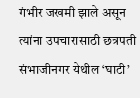गंभीर जखमी झाले असून त्यांना उपचारासाठी छत्रपती संभाजीनगर येथील ‘घाटी’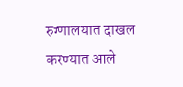रुग्णालयात दाखल करण्यात आले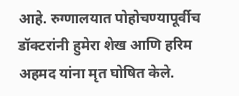आहे. रुग्णालयात पोहोचण्यापूर्वीच डॉक्टरांनी हुमेरा शेख आणि हरिम अहमद यांना मृत घोषित केले.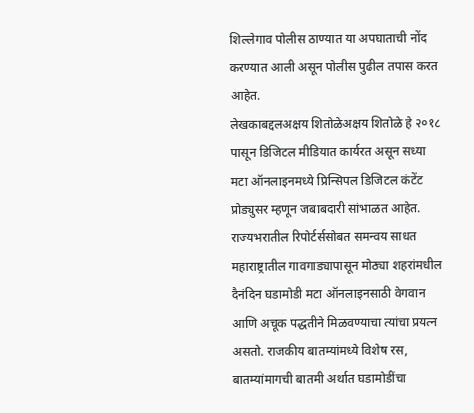शिल्लेगाव पोलीस ठाण्यात या अपघाताची नोंद करण्यात आली असून पोलीस पुढील तपास करत आहेत.
लेखकाबद्दलअक्षय शितोळेअक्षय शितोळे हे २०१८ पासून डिजिटल मीडियात कार्यरत असून सध्या मटा ऑनलाइनमध्ये प्रिन्सिपल डिजिटल कंटेंट प्रोड्युसर म्हणून जबाबदारी सांभाळत आहेत. राज्यभरातील रिपोर्टर्ससोबत समन्वय साधत महाराष्ट्रातील गावगाड्यापासून मोठ्या शहरांमधील दैनंदिन घडामोडी मटा ऑनलाइनसाठी वेगवान आणि अचूक पद्धतीने मिळवण्याचा त्यांचा प्रयत्न असतो. राजकीय बातम्यांमध्ये विशेष रस, बातम्यांमागची बातमी अर्थात घडामोडींचा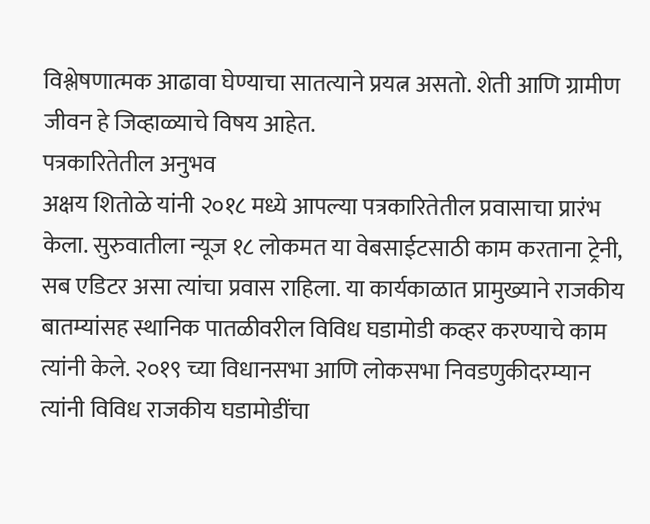विश्लेषणात्मक आढावा घेण्याचा सातत्याने प्रयत्न असतो. शेती आणि ग्रामीण जीवन हे जिव्हाळ्याचे विषय आहेत.
पत्रकारितेतील अनुभव
अक्षय शितोळे यांनी २०१८ मध्ये आपल्या पत्रकारितेतील प्रवासाचा प्रारंभ केला. सुरुवातीला न्यूज १८ लोकमत या वेबसाईटसाठी काम करताना ट्रेनी, सब एडिटर असा त्यांचा प्रवास राहिला. या कार्यकाळात प्रामुख्याने राजकीय बातम्यांसह स्थानिक पातळीवरील विविध घडामोडी कव्हर करण्याचे काम त्यांनी केले. २०१९ च्या विधानसभा आणि लोकसभा निवडणुकीदरम्यान त्यांनी विविध राजकीय घडामोडींचा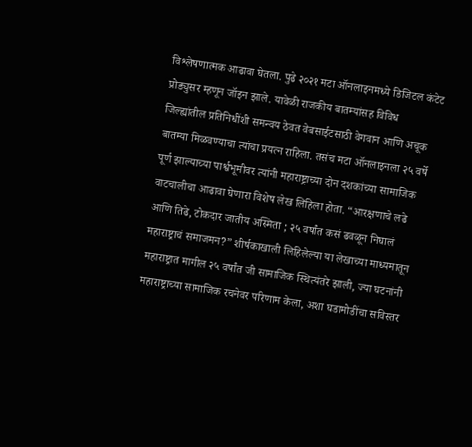विश्लेषणात्मक आढावा घेतला. पुढे २०२१ मटा ऑनलाइनमध्ये डिजिटल कंटेट प्रोड्युसर म्हणून जॉइन झाले. यावेळी राजकीय बातम्यांसह विविध जिल्ह्यांतील प्रतिनिधींशी समन्वय ठेवत वेबसाईटसाठी वेगवान आणि अचूक बातम्या मिळवण्याचा त्यांचा प्रयत्न राहिला. तसंच मटा ऑनलाइनला २५ वर्षे पूर्ण झाल्याच्या पार्श्वभूमीवर त्यांनी महाराष्ट्राच्या दोन दशकांच्या सामाजिक वाटचालीचा आढावा घेणारा विशेष लेख लिहिला होता. “आरक्षणाचे लढे आणि तिढे, टोकदार जातीय अस्मिता ; २५ वर्षांत कसं ढवळून निघालं महाराष्ट्राचं समाजमन?” शीर्षकाखाली लिहिलेल्या या लेखाच्या माध्यमातून महाराष्ट्रात मागील २५ वर्षांत जी सामाजिक स्थित्यंतरे झाली, ज्या घटनांनी महाराष्ट्राच्या सामाजिक रचनेवर परिणाम केला, अशा घडामोडींचा सविस्तर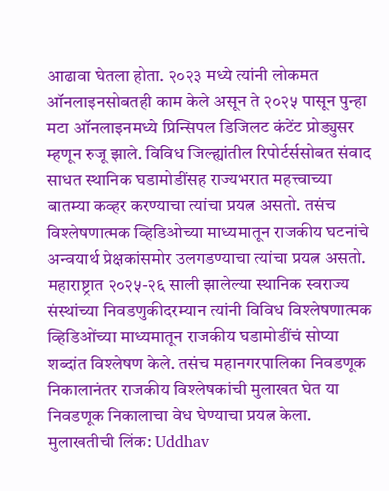आढावा घेतला होता. २०२३ मध्ये त्यांनी लोकमत ऑनलाइनसोबतही काम केले असून ते २०२५ पासून पुन्हा मटा ऑनलाइनमध्ये प्रिन्सिपल डिजिलट कंटेंट प्रोड्युसर म्हणून रुजू झाले. विविध जिल्ह्यांतील रिपोर्टर्ससोबत संवाद साधत स्थानिक घडामोडींसह राज्यभरात महत्त्वाच्या बातम्या कव्हर करण्याचा त्यांचा प्रयत्न असतो. तसंच विश्लेषणात्मक व्हिडिओच्या माध्यमातून राजकीय घटनांचे अन्वयार्थ प्रेक्षकांसमोर उलगडण्याचा त्यांचा प्रयत्न असतो. महाराष्ट्रात २०२५-२६ साली झालेल्या स्थानिक स्वराज्य संस्थांच्या निवडणुकीदरम्यान त्यांनी विविध विश्लेषणात्मक व्हिडिओंच्या माध्यमातून राजकीय घडामोडींचं सोप्या शब्दांत विश्लेषण केले. तसंच महानगरपालिका निवडणूक निकालानंतर राजकीय विश्लेषकांची मुलाखत घेत या निवडणूक निकालाचा वेध घेण्याचा प्रयत्न केला.
मुलाखतीची लिंक: Uddhav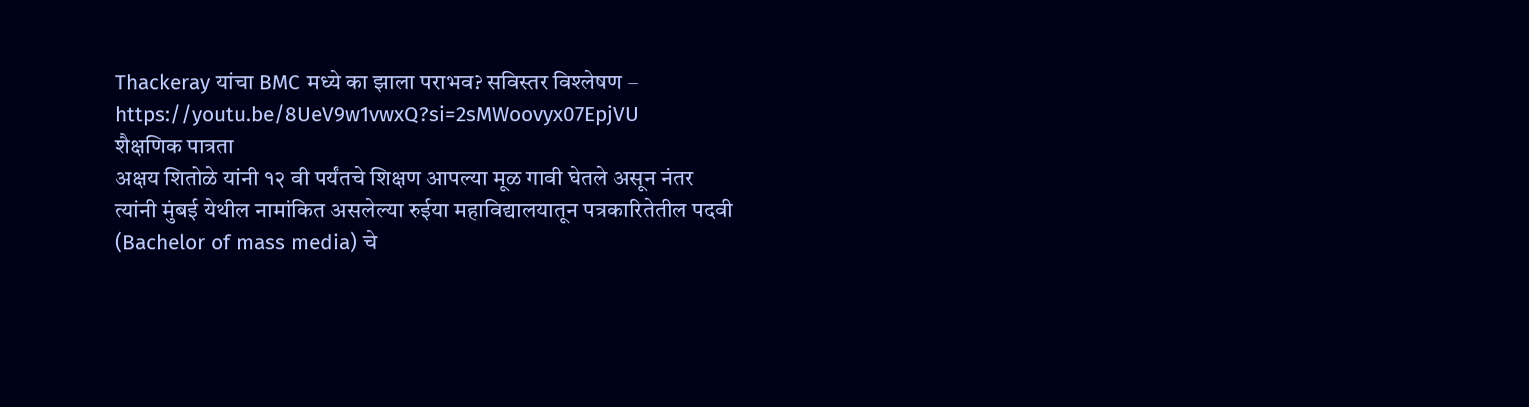Thackeray यांचा BMC मध्ये का झाला पराभव? सविस्तर विश्लेषण – https://youtu.be/8UeV9w1vwxQ?si=2sMWoovyx07EpjVU
शैक्षणिक पात्रता
अक्षय शितोळे यांनी १२ वी पर्यंतचे शिक्षण आपल्या मूळ गावी घेतले असून नंतर त्यांनी मुंबई येथील नामांकित असलेल्या रुईया महाविद्यालयातून पत्रकारितेतील पदवी (Bachelor of mass media) चे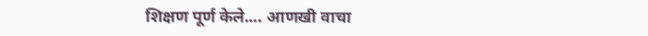शिक्षण पूर्ण केले.… आणखी वाचा